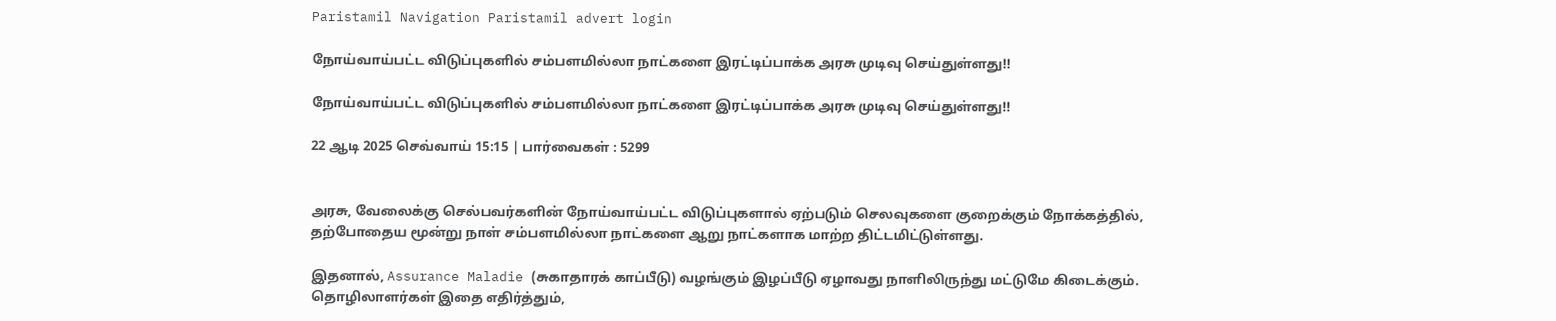Paristamil Navigation Paristamil advert login

நோய்வாய்பட்ட விடுப்புகளில் சம்பளமில்லா நாட்களை இரட்டிப்பாக்க அரசு முடிவு செய்துள்ளது!!

நோய்வாய்பட்ட விடுப்புகளில் சம்பளமில்லா நாட்களை இரட்டிப்பாக்க அரசு முடிவு செய்துள்ளது!!

22 ஆடி 2025 செவ்வாய் 15:15 | பார்வைகள் : 5299


அரசு, வேலைக்கு செல்பவர்களின் நோய்வாய்பட்ட விடுப்புகளால் ஏற்படும் செலவுகளை குறைக்கும் நோக்கத்தில், தற்போதைய மூன்று நாள் சம்பளமில்லா நாட்களை ஆறு நாட்களாக மாற்ற திட்டமிட்டுள்ளது.

இதனால், Assurance Maladie (சுகாதாரக் காப்பீடு) வழங்கும் இழப்பீடு ஏழாவது நாளிலிருந்து மட்டுமே கிடைக்கும். தொழிலாளர்கள் இதை எதிர்த்தும்,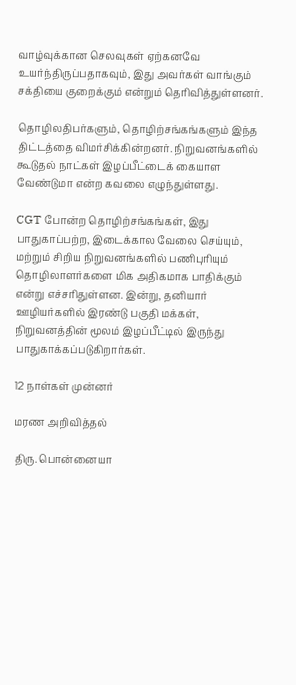வாழ்வுக்கான செலவுகள் ஏற்கனவே உயர்ந்திருப்பதாகவும், இது அவர்கள் வாங்கும் சக்தியை குறைக்கும் என்றும் தெரிவித்துள்ளனர்.

தொழிலதிபர்களும், தொழிற்சங்கங்களும் இந்த திட்டத்தை விமர்சிக்கின்றனர். நிறுவனங்களில் கூடுதல் நாட்கள் இழப்பீட்டைக் கையாள வேண்டுமா என்ற கவலை எழுந்துள்ளது.

CGT போன்ற தொழிற்சங்கங்கள், இது பாதுகாப்பற்ற, இடைக்கால வேலை செய்யும், மற்றும் சிறிய நிறுவனங்களில் பணிபுரியும் தொழிலாளர்களை மிக அதிகமாக பாதிக்கும் என்று எச்சரிதுள்ளன. இன்று, தனியார் ஊழியர்களில் இரண்டு பகுதி மக்கள், நிறுவனத்தின் மூலம் இழப்பீட்டில் இருந்து பாதுகாக்கப்படுகிறார்கள்.

12 நாள்கள் முன்னர்

மரண அறிவித்தல்

திரு. பொன்னையா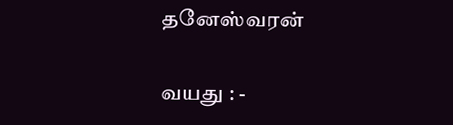தனேஸ்வரன்

வயது : -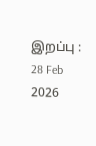இறப்பு : 28 Feb 2026